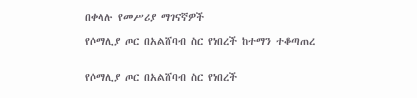በቀላሉ የመሥሪያ ማገናኛዎች

የሶማሊያ ጦር በአልሸባብ ስር የነበረች ከተማን ተቆጣጠረ


የሶማሊያ ጦር በአልሸባብ ስር የነበረች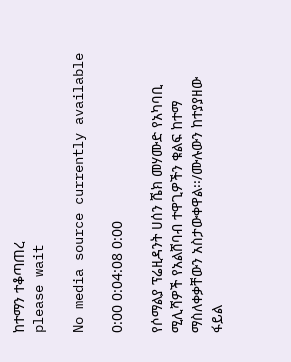ከተማን ተቆጣጠረ
please wait

No media source currently available

0:00 0:04:08 0:00

የሶማልያ ፕሬዚዳንት ሀሰን ሼክ መሃሙድ የአካባቢ ሚሊሻዎች የአልሸባብ ተዋጊዎችን ቁልፍ ከተማ ማስለቀቃቸውን አስታውቀዋል፡፡/ሙሉውን ከተያያዘው ፋይል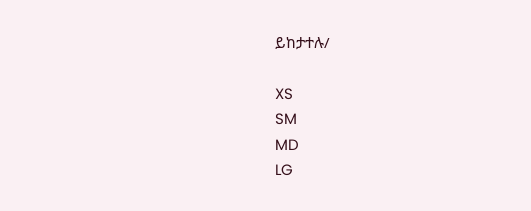ይከታተሉ/

XS
SM
MD
LG